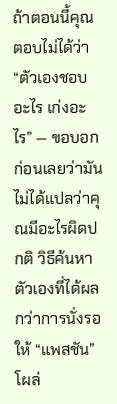ถ้าตอนนี้คุณตอบไม่ได้ว่า “ตัวเองชอบอะไร เก่งอะไร” — ขอบอกก่อนเลยว่ามันไม่ได้แปลว่าคุณมีอะไรผิดปกติ วิธีค้นหาตัวเองที่ได้ผลกว่าการนั่งรอให้ “แพสชัน” โผล่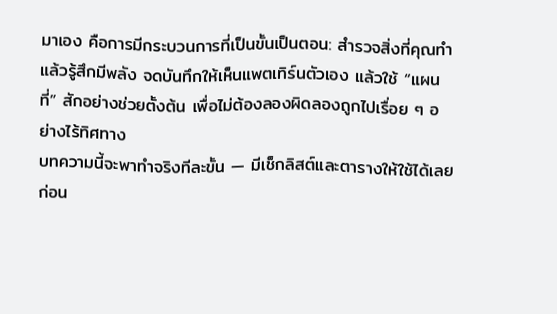มาเอง คือการมีกระบวนการที่เป็นขั้นเป็นตอน: สำรวจสิ่งที่คุณทำแล้วรู้สึกมีพลัง จดบันทึกให้เห็นแพตเทิร์นตัวเอง แล้วใช้ “แผนที่” สักอย่างช่วยตั้งต้น เพื่อไม่ต้องลองผิดลองถูกไปเรื่อย ๆ อย่างไร้ทิศทาง
บทความนี้จะพาทำจริงทีละขั้น — มีเช็กลิสต์และตารางให้ใช้ได้เลย ก่อน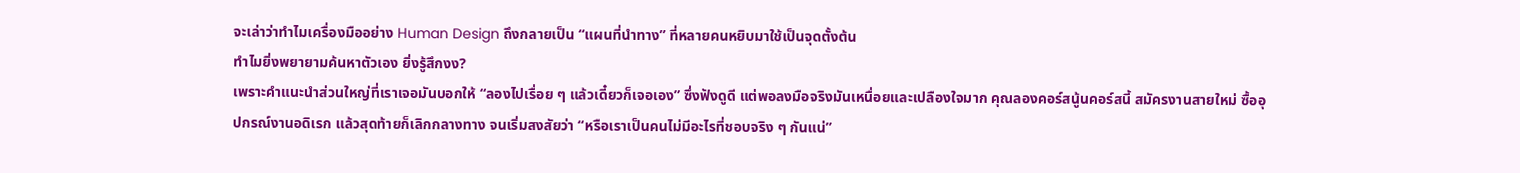จะเล่าว่าทำไมเครื่องมืออย่าง Human Design ถึงกลายเป็น “แผนที่นำทาง” ที่หลายคนหยิบมาใช้เป็นจุดตั้งต้น
ทำไมยิ่งพยายามค้นหาตัวเอง ยิ่งรู้สึกงง?
เพราะคำแนะนำส่วนใหญ่ที่เราเจอมันบอกให้ “ลองไปเรื่อย ๆ แล้วเดี๋ยวก็เจอเอง” ซึ่งฟังดูดี แต่พอลงมือจริงมันเหนื่อยและเปลืองใจมาก คุณลองคอร์สนู้นคอร์สนี้ สมัครงานสายใหม่ ซื้ออุปกรณ์งานอดิเรก แล้วสุดท้ายก็เลิกกลางทาง จนเริ่มสงสัยว่า “หรือเราเป็นคนไม่มีอะไรที่ชอบจริง ๆ กันแน่”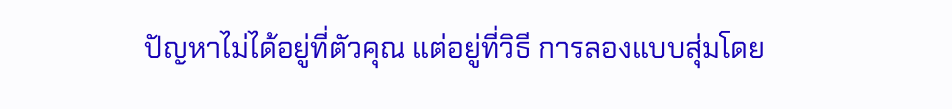ปัญหาไม่ได้อยู่ที่ตัวคุณ แต่อยู่ที่วิธี การลองแบบสุ่มโดย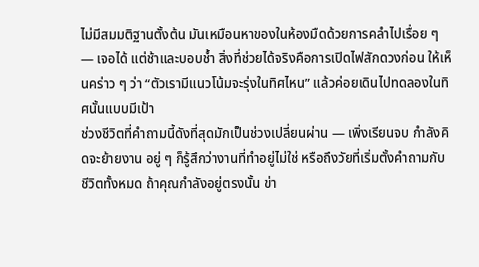ไม่มีสมมติฐานตั้งต้น มันเหมือนหาของในห้องมืดด้วยการคลำไปเรื่อย ๆ — เจอได้ แต่ช้าและบอบช้ำ สิ่งที่ช่วยได้จริงคือการเปิดไฟสักดวงก่อน ให้เห็นคร่าว ๆ ว่า “ตัวเรามีแนวโน้มจะรุ่งในทิศไหน” แล้วค่อยเดินไปทดลองในทิศนั้นแบบมีเป้า
ช่วงชีวิตที่คำถามนี้ดังที่สุดมักเป็นช่วงเปลี่ยนผ่าน — เพิ่งเรียนจบ กำลังคิดจะย้ายงาน อยู่ ๆ ก็รู้สึกว่างานที่ทำอยู่ไม่ใช่ หรือถึงวัยที่เริ่มตั้งคำถามกับชีวิตทั้งหมด ถ้าคุณกำลังอยู่ตรงนั้น ข่า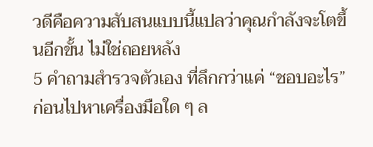วดีคือความสับสนแบบนี้แปลว่าคุณกำลังจะโตขึ้นอีกขั้น ไม่ใช่ถอยหลัง
5 คำถามสำรวจตัวเอง ที่ลึกกว่าแค่ “ชอบอะไร”
ก่อนไปหาเครื่องมือใด ๆ ล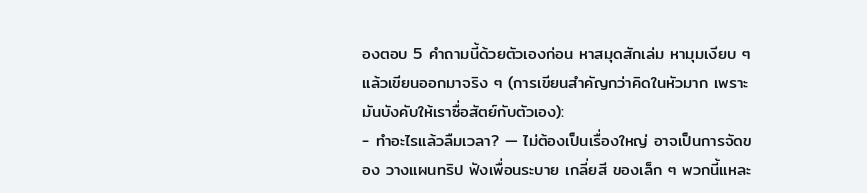องตอบ 5 คำถามนี้ด้วยตัวเองก่อน หาสมุดสักเล่ม หามุมเงียบ ๆ แล้วเขียนออกมาจริง ๆ (การเขียนสำคัญกว่าคิดในหัวมาก เพราะมันบังคับให้เราซื่อสัตย์กับตัวเอง):
- ทำอะไรแล้วลืมเวลา? — ไม่ต้องเป็นเรื่องใหญ่ อาจเป็นการจัดของ วางแผนทริป ฟังเพื่อนระบาย เกลี่ยสี ของเล็ก ๆ พวกนี้แหละ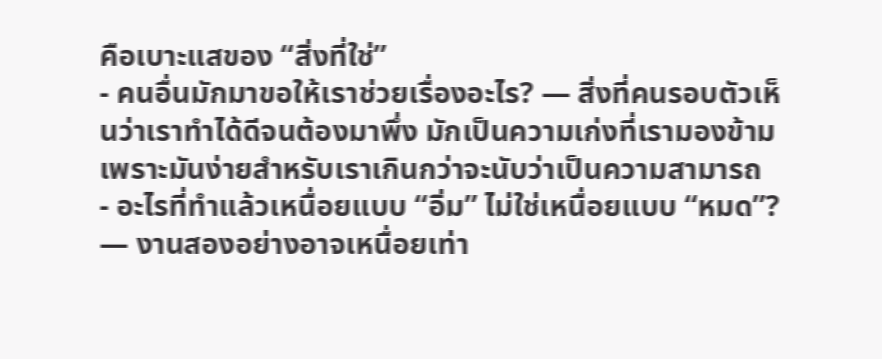คือเบาะแสของ “สิ่งที่ใช่”
- คนอื่นมักมาขอให้เราช่วยเรื่องอะไร? — สิ่งที่คนรอบตัวเห็นว่าเราทำได้ดีจนต้องมาพึ่ง มักเป็นความเก่งที่เรามองข้าม เพราะมันง่ายสำหรับเราเกินกว่าจะนับว่าเป็นความสามารถ
- อะไรที่ทำแล้วเหนื่อยแบบ “อิ่ม” ไม่ใช่เหนื่อยแบบ “หมด”? — งานสองอย่างอาจเหนื่อยเท่า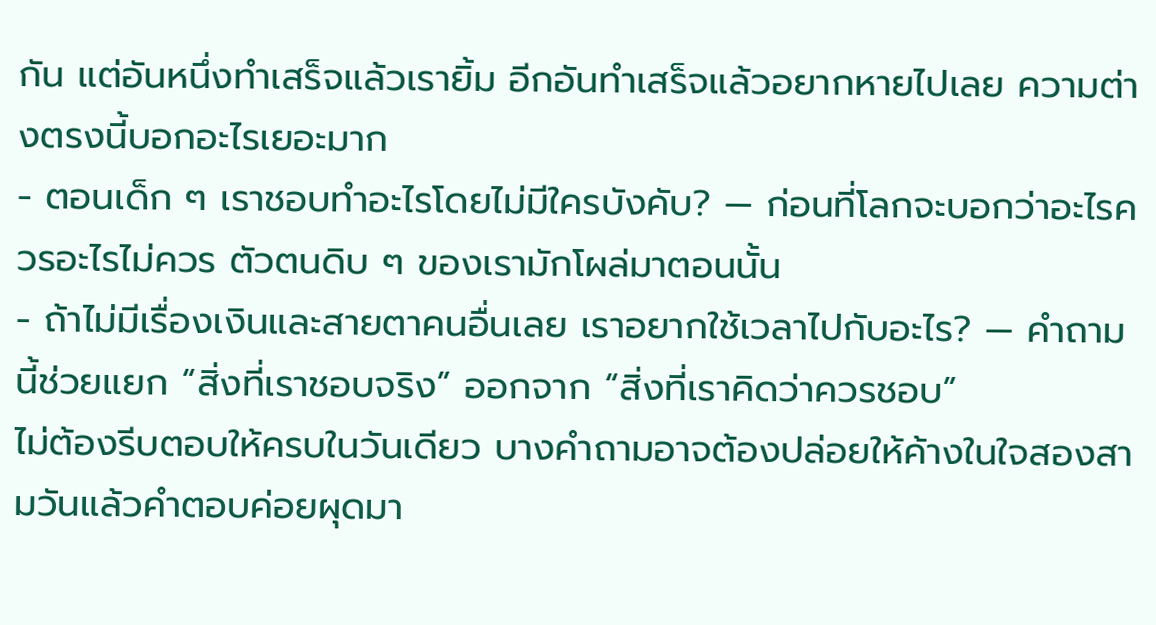กัน แต่อันหนึ่งทำเสร็จแล้วเรายิ้ม อีกอันทำเสร็จแล้วอยากหายไปเลย ความต่างตรงนี้บอกอะไรเยอะมาก
- ตอนเด็ก ๆ เราชอบทำอะไรโดยไม่มีใครบังคับ? — ก่อนที่โลกจะบอกว่าอะไรควรอะไรไม่ควร ตัวตนดิบ ๆ ของเรามักโผล่มาตอนนั้น
- ถ้าไม่มีเรื่องเงินและสายตาคนอื่นเลย เราอยากใช้เวลาไปกับอะไร? — คำถามนี้ช่วยแยก “สิ่งที่เราชอบจริง” ออกจาก “สิ่งที่เราคิดว่าควรชอบ”
ไม่ต้องรีบตอบให้ครบในวันเดียว บางคำถามอาจต้องปล่อยให้ค้างในใจสองสามวันแล้วคำตอบค่อยผุดมา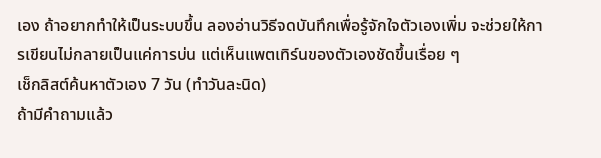เอง ถ้าอยากทำให้เป็นระบบขึ้น ลองอ่านวิธีจดบันทึกเพื่อรู้จักใจตัวเองเพิ่ม จะช่วยให้การเขียนไม่กลายเป็นแค่การบ่น แต่เห็นแพตเทิร์นของตัวเองชัดขึ้นเรื่อย ๆ
เช็กลิสต์ค้นหาตัวเอง 7 วัน (ทำวันละนิด)
ถ้ามีคำถามแล้ว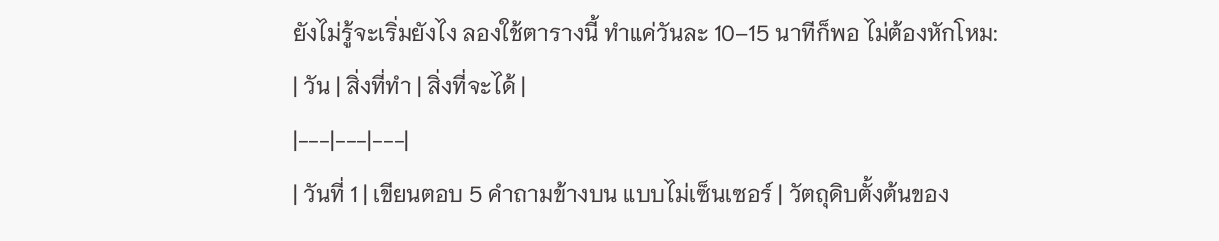ยังไม่รู้จะเริ่มยังไง ลองใช้ตารางนี้ ทำแค่วันละ 10–15 นาทีก็พอ ไม่ต้องหักโหม:
| วัน | สิ่งที่ทำ | สิ่งที่จะได้ |
|---|---|---|
| วันที่ 1 | เขียนตอบ 5 คำถามข้างบน แบบไม่เซ็นเซอร์ | วัตถุดิบตั้งต้นของ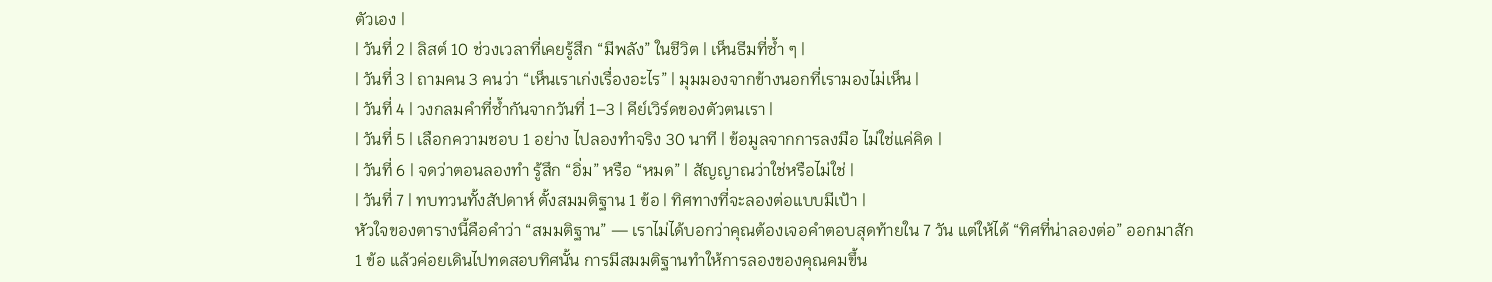ตัวเอง |
| วันที่ 2 | ลิสต์ 10 ช่วงเวลาที่เคยรู้สึก “มีพลัง” ในชีวิต | เห็นธีมที่ซ้ำ ๆ |
| วันที่ 3 | ถามคน 3 คนว่า “เห็นเราเก่งเรื่องอะไร” | มุมมองจากข้างนอกที่เรามองไม่เห็น |
| วันที่ 4 | วงกลมคำที่ซ้ำกันจากวันที่ 1–3 | คีย์เวิร์ดของตัวตนเรา |
| วันที่ 5 | เลือกความชอบ 1 อย่าง ไปลองทำจริง 30 นาที | ข้อมูลจากการลงมือ ไม่ใช่แค่คิด |
| วันที่ 6 | จดว่าตอนลองทำ รู้สึก “อิ่ม” หรือ “หมด” | สัญญาณว่าใช่หรือไม่ใช่ |
| วันที่ 7 | ทบทวนทั้งสัปดาห์ ตั้งสมมติฐาน 1 ข้อ | ทิศทางที่จะลองต่อแบบมีเป้า |
หัวใจของตารางนี้คือคำว่า “สมมติฐาน” — เราไม่ได้บอกว่าคุณต้องเจอคำตอบสุดท้ายใน 7 วัน แต่ให้ได้ “ทิศที่น่าลองต่อ” ออกมาสัก 1 ข้อ แล้วค่อยเดินไปทดสอบทิศนั้น การมีสมมติฐานทำให้การลองของคุณคมขึ้น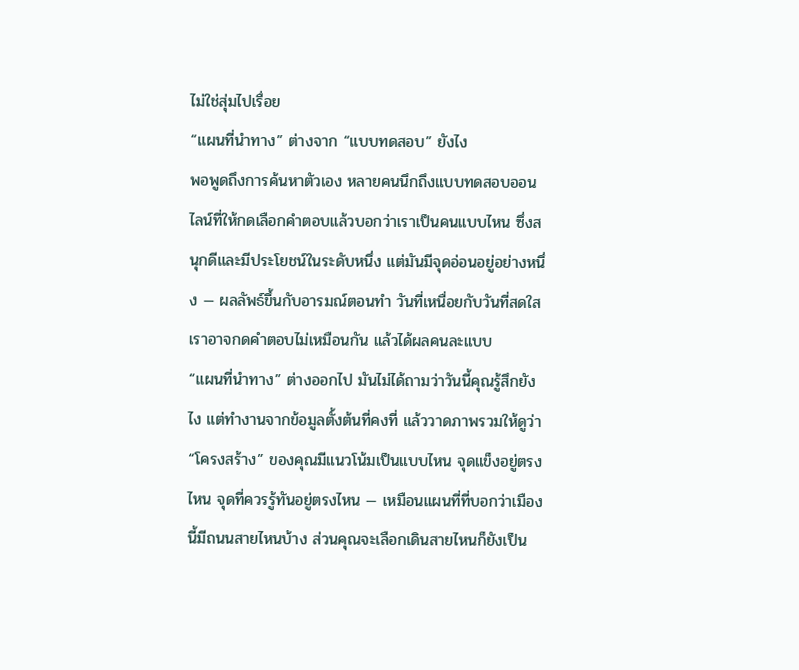ไม่ใช่สุ่มไปเรื่อย
“แผนที่นำทาง” ต่างจาก “แบบทดสอบ” ยังไง
พอพูดถึงการค้นหาตัวเอง หลายคนนึกถึงแบบทดสอบออนไลน์ที่ให้กดเลือกคำตอบแล้วบอกว่าเราเป็นคนแบบไหน ซึ่งสนุกดีและมีประโยชน์ในระดับหนึ่ง แต่มันมีจุดอ่อนอยู่อย่างหนึ่ง — ผลลัพธ์ขึ้นกับอารมณ์ตอนทำ วันที่เหนื่อยกับวันที่สดใส เราอาจกดคำตอบไม่เหมือนกัน แล้วได้ผลคนละแบบ
“แผนที่นำทาง” ต่างออกไป มันไม่ได้ถามว่าวันนี้คุณรู้สึกยังไง แต่ทำงานจากข้อมูลตั้งต้นที่คงที่ แล้ววาดภาพรวมให้ดูว่า “โครงสร้าง” ของคุณมีแนวโน้มเป็นแบบไหน จุดแข็งอยู่ตรงไหน จุดที่ควรรู้ทันอยู่ตรงไหน — เหมือนแผนที่ที่บอกว่าเมืองนี้มีถนนสายไหนบ้าง ส่วนคุณจะเลือกเดินสายไหนก็ยังเป็น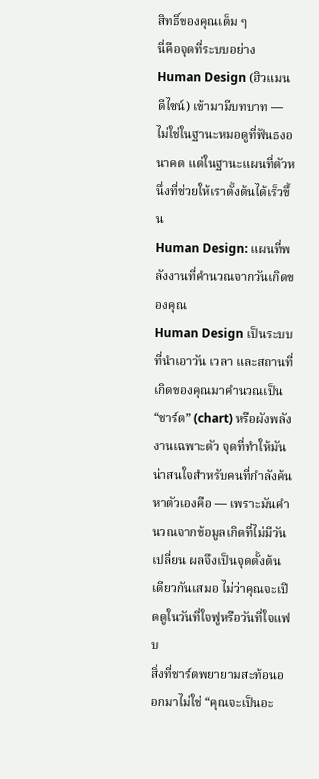สิทธิ์ของคุณเต็ม ๆ
นี่คือจุดที่ระบบอย่าง Human Design (ฮิวแมนดีไซน์) เข้ามามีบทบาท — ไม่ใช่ในฐานะหมอดูที่ฟันธงอนาคต แต่ในฐานะแผนที่ตัวหนึ่งที่ช่วยให้เราตั้งต้นได้เร็วขึ้น
Human Design: แผนที่พลังงานที่คำนวณจากวันเกิดของคุณ
Human Design เป็นระบบที่นำเอาวัน เวลา และสถานที่เกิดของคุณมาคำนวณเป็น “ชาร์ต” (chart) หรือผังพลังงานเฉพาะตัว จุดที่ทำให้มันน่าสนใจสำหรับคนที่กำลังค้นหาตัวเองคือ — เพราะมันคำนวณจากข้อมูลเกิดที่ไม่มีวันเปลี่ยน ผลจึงเป็นจุดตั้งต้นเดียวกันเสมอ ไม่ว่าคุณจะเปิดดูในวันที่ใจฟูหรือวันที่ใจแฟบ
สิ่งที่ชาร์ตพยายามสะท้อนออกมาไม่ใช่ “คุณจะเป็นอะ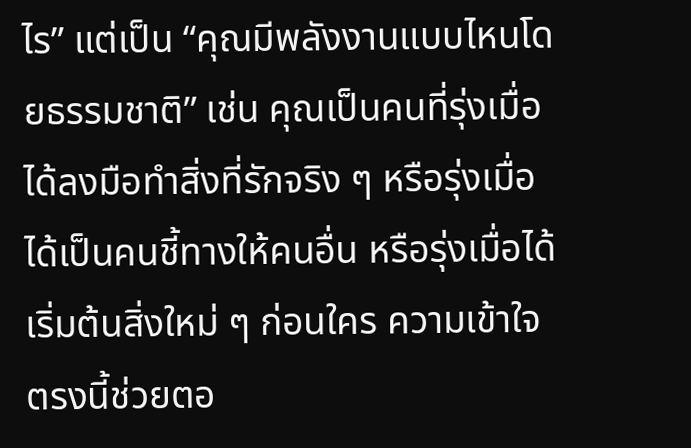ไร” แต่เป็น “คุณมีพลังงานแบบไหนโดยธรรมชาติ” เช่น คุณเป็นคนที่รุ่งเมื่อได้ลงมือทำสิ่งที่รักจริง ๆ หรือรุ่งเมื่อได้เป็นคนชี้ทางให้คนอื่น หรือรุ่งเมื่อได้เริ่มต้นสิ่งใหม่ ๆ ก่อนใคร ความเข้าใจตรงนี้ช่วยตอ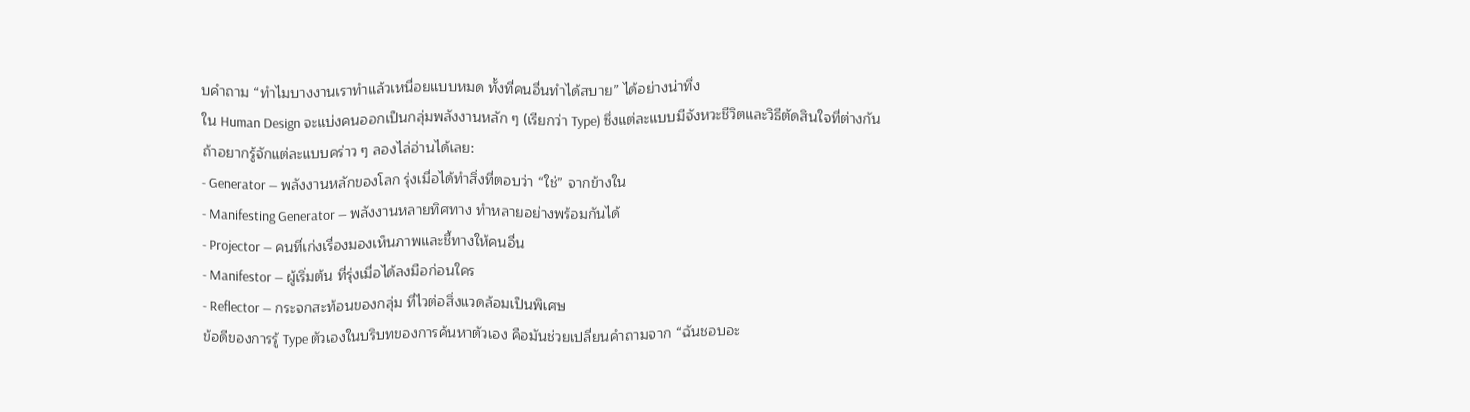บคำถาม “ทำไมบางงานเราทำแล้วเหนื่อยแบบหมด ทั้งที่คนอื่นทำได้สบาย” ได้อย่างน่าทึ่ง
ใน Human Design จะแบ่งคนออกเป็นกลุ่มพลังงานหลัก ๆ (เรียกว่า Type) ซึ่งแต่ละแบบมีจังหวะชีวิตและวิธีตัดสินใจที่ต่างกัน ถ้าอยากรู้จักแต่ละแบบคร่าว ๆ ลองไล่อ่านได้เลย:
- Generator — พลังงานหลักของโลก รุ่งเมื่อได้ทำสิ่งที่ตอบว่า “ใช่” จากข้างใน
- Manifesting Generator — พลังงานหลายทิศทาง ทำหลายอย่างพร้อมกันได้
- Projector — คนที่เก่งเรื่องมองเห็นภาพและชี้ทางให้คนอื่น
- Manifestor — ผู้เริ่มต้น ที่รุ่งเมื่อได้ลงมือก่อนใคร
- Reflector — กระจกสะท้อนของกลุ่ม ที่ไวต่อสิ่งแวดล้อมเป็นพิเศษ
ข้อดีของการรู้ Type ตัวเองในบริบทของการค้นหาตัวเอง คือมันช่วยเปลี่ยนคำถามจาก “ฉันชอบอะ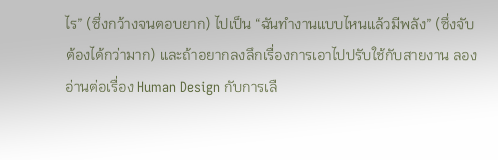ไร” (ซึ่งกว้างจนตอบยาก) ไปเป็น “ฉันทำงานแบบไหนแล้วมีพลัง” (ซึ่งจับต้องได้กว่ามาก) และถ้าอยากลงลึกเรื่องการเอาไปปรับใช้กับสายงาน ลองอ่านต่อเรื่อง Human Design กับการเลื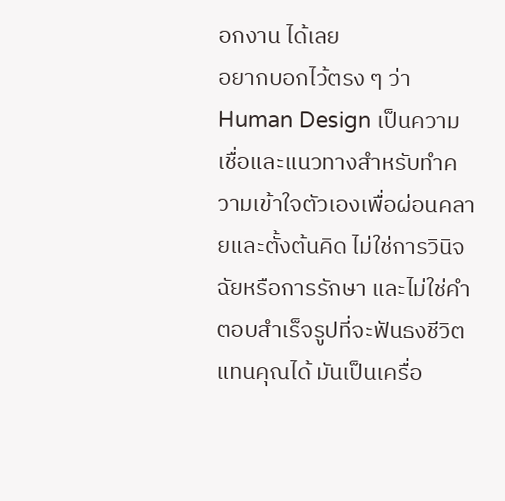อกงาน ได้เลย
อยากบอกไว้ตรง ๆ ว่า Human Design เป็นความเชื่อและแนวทางสำหรับทำความเข้าใจตัวเองเพื่อผ่อนคลายและตั้งต้นคิด ไม่ใช่การวินิจฉัยหรือการรักษา และไม่ใช่คำตอบสำเร็จรูปที่จะฟันธงชีวิตแทนคุณได้ มันเป็นเครื่อ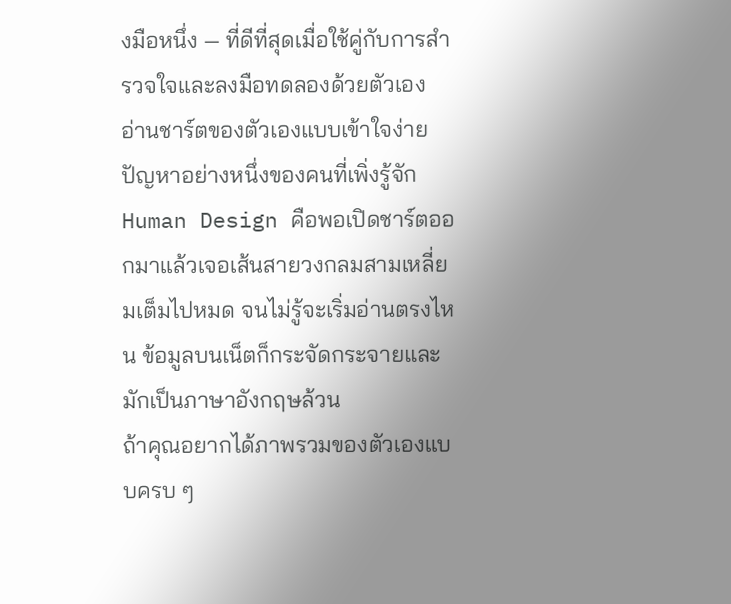งมือหนึ่ง — ที่ดีที่สุดเมื่อใช้คู่กับการสำรวจใจและลงมือทดลองด้วยตัวเอง
อ่านชาร์ตของตัวเองแบบเข้าใจง่าย
ปัญหาอย่างหนึ่งของคนที่เพิ่งรู้จัก Human Design คือพอเปิดชาร์ตออกมาแล้วเจอเส้นสายวงกลมสามเหลี่ยมเต็มไปหมด จนไม่รู้จะเริ่มอ่านตรงไหน ข้อมูลบนเน็ตก็กระจัดกระจายและมักเป็นภาษาอังกฤษล้วน
ถ้าคุณอยากได้ภาพรวมของตัวเองแบบครบ ๆ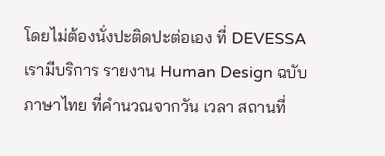โดยไม่ต้องนั่งปะติดปะต่อเอง ที่ DEVESSA เรามีบริการ รายงาน Human Design ฉบับภาษาไทย ที่คำนวณจากวัน เวลา สถานที่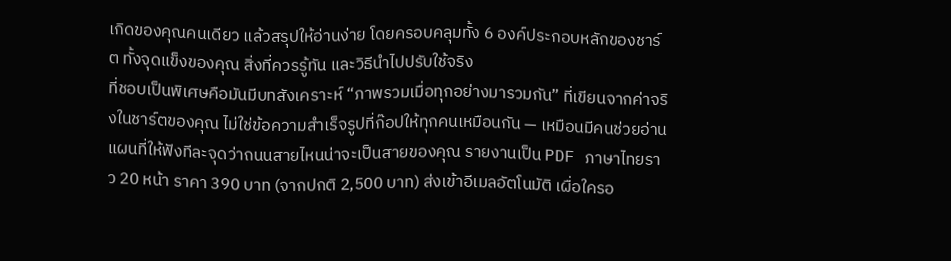เกิดของคุณคนเดียว แล้วสรุปให้อ่านง่าย โดยครอบคลุมทั้ง 6 องค์ประกอบหลักของชาร์ต ทั้งจุดแข็งของคุณ สิ่งที่ควรรู้ทัน และวิธีนำไปปรับใช้จริง
ที่ชอบเป็นพิเศษคือมันมีบทสังเคราะห์ “ภาพรวมเมื่อทุกอย่างมารวมกัน” ที่เขียนจากค่าจริงในชาร์ตของคุณ ไม่ใช่ข้อความสำเร็จรูปที่ก๊อปให้ทุกคนเหมือนกัน — เหมือนมีคนช่วยอ่านแผนที่ให้ฟังทีละจุดว่าถนนสายไหนน่าจะเป็นสายของคุณ รายงานเป็น PDF ภาษาไทยราว 20 หน้า ราคา 390 บาท (จากปกติ 2,500 บาท) ส่งเข้าอีเมลอัตโนมัติ เผื่อใครอ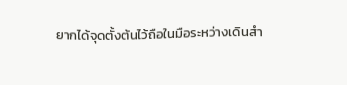ยากได้จุดตั้งต้นไว้ถือในมือระหว่างเดินสำ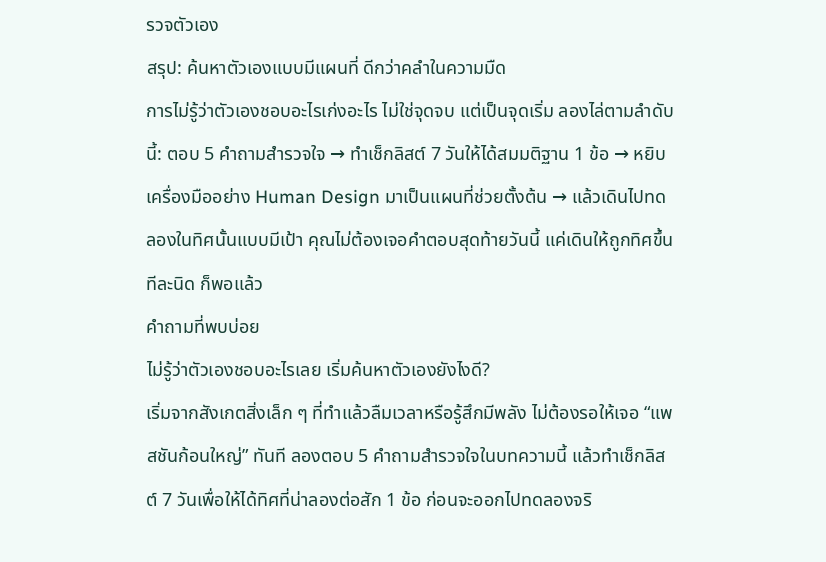รวจตัวเอง
สรุป: ค้นหาตัวเองแบบมีแผนที่ ดีกว่าคลำในความมืด
การไม่รู้ว่าตัวเองชอบอะไรเก่งอะไร ไม่ใช่จุดจบ แต่เป็นจุดเริ่ม ลองไล่ตามลำดับนี้: ตอบ 5 คำถามสำรวจใจ → ทำเช็กลิสต์ 7 วันให้ได้สมมติฐาน 1 ข้อ → หยิบเครื่องมืออย่าง Human Design มาเป็นแผนที่ช่วยตั้งต้น → แล้วเดินไปทดลองในทิศนั้นแบบมีเป้า คุณไม่ต้องเจอคำตอบสุดท้ายวันนี้ แค่เดินให้ถูกทิศขึ้นทีละนิด ก็พอแล้ว
คำถามที่พบบ่อย
ไม่รู้ว่าตัวเองชอบอะไรเลย เริ่มค้นหาตัวเองยังไงดี?
เริ่มจากสังเกตสิ่งเล็ก ๆ ที่ทำแล้วลืมเวลาหรือรู้สึกมีพลัง ไม่ต้องรอให้เจอ “แพสชันก้อนใหญ่” ทันที ลองตอบ 5 คำถามสำรวจใจในบทความนี้ แล้วทำเช็กลิสต์ 7 วันเพื่อให้ได้ทิศที่น่าลองต่อสัก 1 ข้อ ก่อนจะออกไปทดลองจริ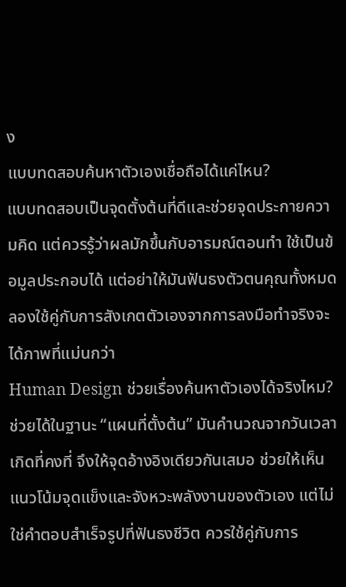ง
แบบทดสอบค้นหาตัวเองเชื่อถือได้แค่ไหน?
แบบทดสอบเป็นจุดตั้งต้นที่ดีและช่วยจุดประกายความคิด แต่ควรรู้ว่าผลมักขึ้นกับอารมณ์ตอนทำ ใช้เป็นข้อมูลประกอบได้ แต่อย่าให้มันฟันธงตัวตนคุณทั้งหมด ลองใช้คู่กับการสังเกตตัวเองจากการลงมือทำจริงจะได้ภาพที่แม่นกว่า
Human Design ช่วยเรื่องค้นหาตัวเองได้จริงไหม?
ช่วยได้ในฐานะ “แผนที่ตั้งต้น” มันคำนวณจากวันเวลาเกิดที่คงที่ จึงให้จุดอ้างอิงเดียวกันเสมอ ช่วยให้เห็นแนวโน้มจุดแข็งและจังหวะพลังงานของตัวเอง แต่ไม่ใช่คำตอบสำเร็จรูปที่ฟันธงชีวิต ควรใช้คู่กับการ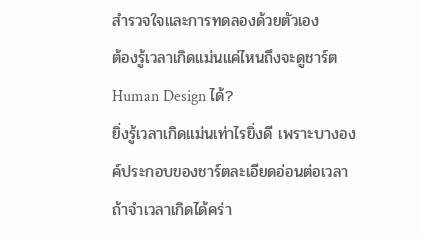สำรวจใจและการทดลองด้วยตัวเอง
ต้องรู้เวลาเกิดแม่นแค่ไหนถึงจะดูชาร์ต Human Design ได้?
ยิ่งรู้เวลาเกิดแม่นเท่าไรยิ่งดี เพราะบางองค์ประกอบของชาร์ตละเอียดอ่อนต่อเวลา ถ้าจำเวลาเกิดได้คร่า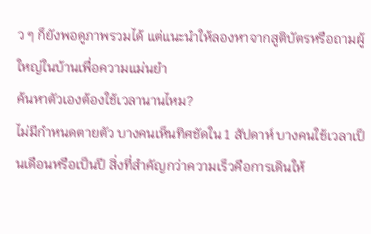ว ๆ ก็ยังพอดูภาพรวมได้ แต่แนะนำให้ลองหาจากสูติบัตรหรือถามผู้ใหญ่ในบ้านเพื่อความแม่นยำ
ค้นหาตัวเองต้องใช้เวลานานไหม?
ไม่มีกำหนดตายตัว บางคนเห็นทิศชัดใน 1 สัปดาห์ บางคนใช้เวลาเป็นเดือนหรือเป็นปี สิ่งที่สำคัญกว่าความเร็วคือการเดินให้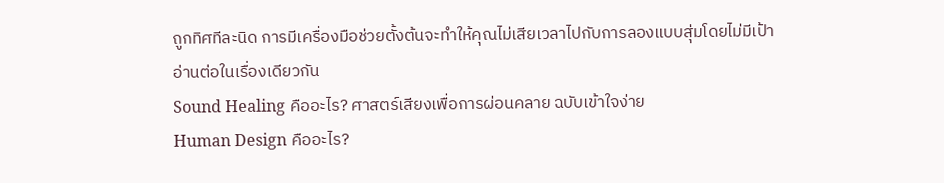ถูกทิศทีละนิด การมีเครื่องมือช่วยตั้งต้นจะทำให้คุณไม่เสียเวลาไปกับการลองแบบสุ่มโดยไม่มีเป้า
อ่านต่อในเรื่องเดียวกัน
Sound Healing คืออะไร? ศาสตร์เสียงเพื่อการผ่อนคลาย ฉบับเข้าใจง่าย
Human Design คืออะไร?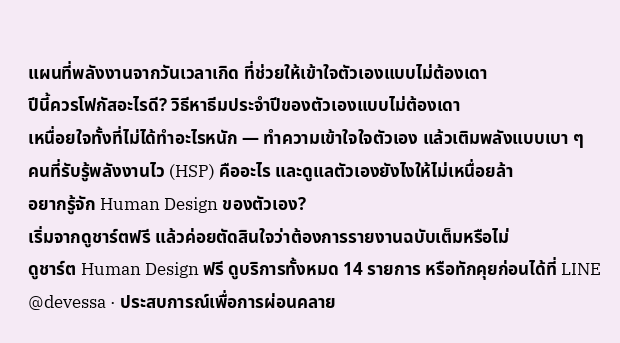แผนที่พลังงานจากวันเวลาเกิด ที่ช่วยให้เข้าใจตัวเองแบบไม่ต้องเดา
ปีนี้ควรโฟกัสอะไรดี? วิธีหาธีมประจำปีของตัวเองแบบไม่ต้องเดา
เหนื่อยใจทั้งที่ไม่ได้ทำอะไรหนัก — ทำความเข้าใจใจตัวเอง แล้วเติมพลังแบบเบา ๆ
คนที่รับรู้พลังงานไว (HSP) คืออะไร และดูแลตัวเองยังไงให้ไม่เหนื่อยล้า
อยากรู้จัก Human Design ของตัวเอง?
เริ่มจากดูชาร์ตฟรี แล้วค่อยตัดสินใจว่าต้องการรายงานฉบับเต็มหรือไม่
ดูชาร์ต Human Design ฟรี ดูบริการทั้งหมด 14 รายการ หรือทักคุยก่อนได้ที่ LINE @devessa · ประสบการณ์เพื่อการผ่อนคลาย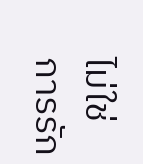ไม่ใช่การรัก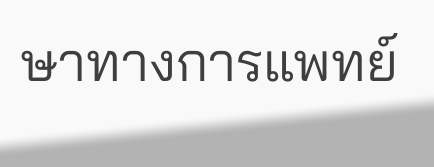ษาทางการแพทย์